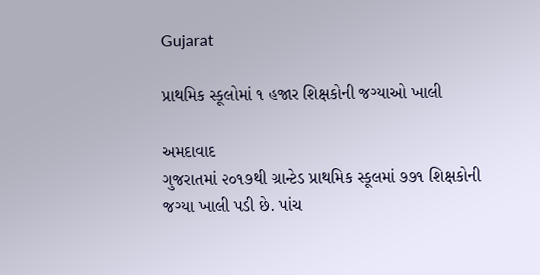Gujarat

પ્રાથમિક સ્કૂલોમાં ૧ હજાર શિક્ષકોની જગ્યાઓ ખાલી

અમદાવાદ
ગુજરાતમાં ૨૦૧૭થી ગ્રાન્ટેડ પ્રાથમિક સ્કૂલમાં ૭૭૧ શિક્ષકોની જગ્યા ખાલી પડી છે. પાંચ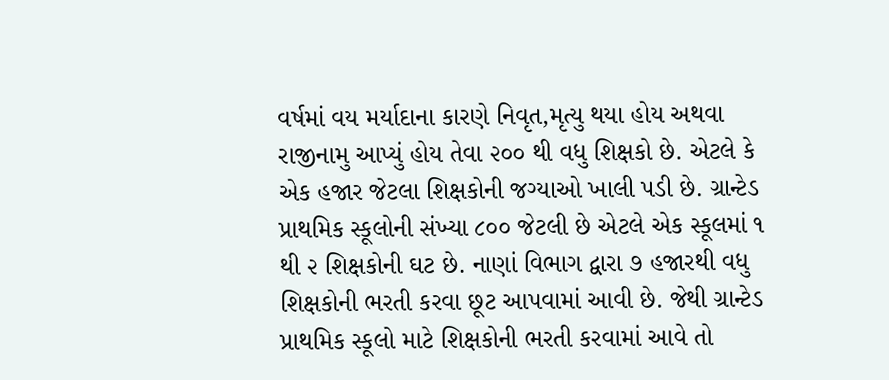વર્ષમાં વય મર્યાદાના કારણે નિવૃત,મૃત્યુ થયા હોય અથવા રાજીનામુ આપ્યું હોય તેવા ૨૦૦ થી વધુ શિક્ષકો છે. એટલે કે એક હજાર જેટલા શિક્ષકોની જગ્યાઓ ખાલી પડી છે. ગ્રાન્ટેડ પ્રાથમિક સ્કૂલોની સંખ્યા ૮૦૦ જેટલી છે એટલે એક સ્કૂલમાં ૧ થી ૨ શિક્ષકોની ઘટ છે. નાણાં વિભાગ દ્વારા ૭ હજારથી વધુ શિક્ષકોની ભરતી કરવા છૂટ આપવામાં આવી છે. જેથી ગ્રાન્ટેડ પ્રાથમિક સ્કૂલો માટે શિક્ષકોની ભરતી કરવામાં આવે તો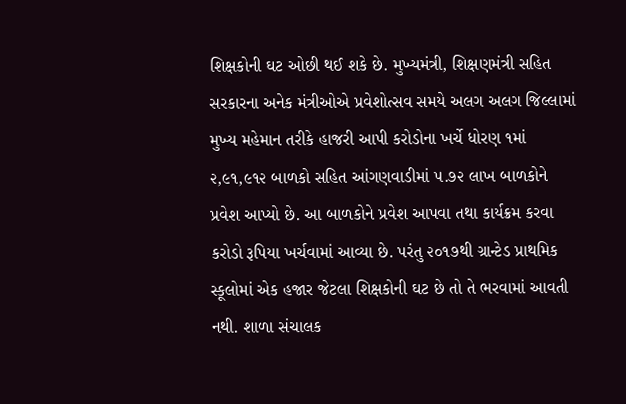શિક્ષકોની ઘટ ઓછી થઈ શકે છે. મુખ્યમંત્રી, શિક્ષણમંત્રી સહિત સરકારના અનેક મંત્રીઓએ પ્રવેશોત્સવ સમયે અલગ અલગ જિલ્લામાં મુખ્ય મહેમાન તરીકે હાજરી આપી કરોડોના ખર્ચે ધોરણ ૧માં ૨,૯૧,૯૧૨ બાળકો સહિત આંગણવાડીમાં ૫.૭૨ લાખ બાળકોને પ્રવેશ આપ્યો છે. આ બાળકોને પ્રવેશ આપવા તથા કાર્યક્રમ કરવા કરોડો રૂપિયા ખર્ચવામાં આવ્યા છે. પરંતુ ૨૦૧૭થી ગ્રાન્ટેડ પ્રાથમિક સ્કૂલોમાં એક હજાર જેટલા શિક્ષકોની ઘટ છે તો તે ભરવામાં આવતી નથી. શાળા સંચાલક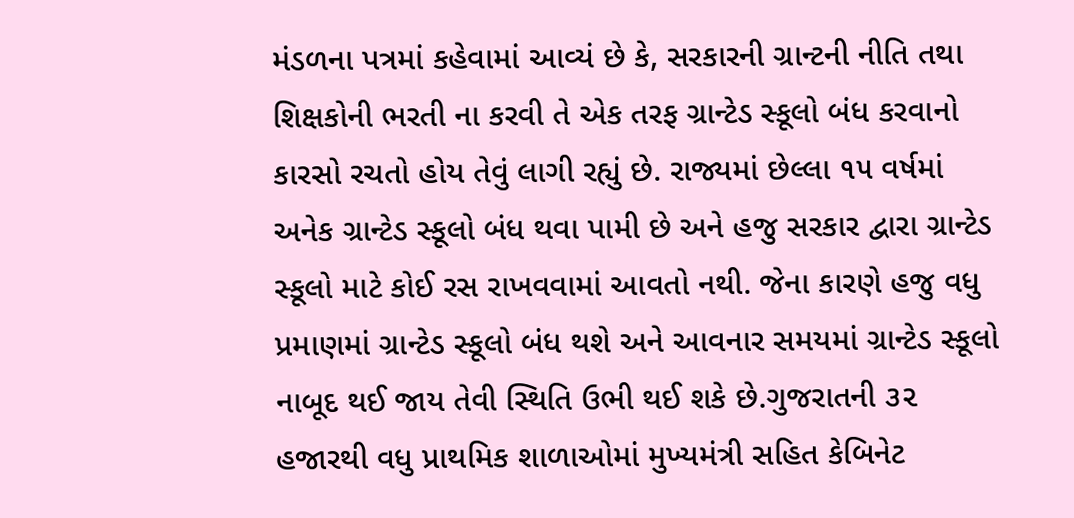મંડળના પત્રમાં કહેવામાં આવ્યં છે કે, સરકારની ગ્રાન્ટની નીતિ તથા શિક્ષકોની ભરતી ના કરવી તે એક તરફ ગ્રાન્ટેડ સ્કૂલો બંધ કરવાનો કારસો રચતો હોય તેવું લાગી રહ્યું છે. રાજ્યમાં છેલ્લા ૧૫ વર્ષમાં અનેક ગ્રાન્ટેડ સ્કૂલો બંધ થવા પામી છે અને હજુ સરકાર દ્વારા ગ્રાન્ટેડ સ્કૂલો માટે કોઈ રસ રાખવવામાં આવતો નથી. જેના કારણે હજુ વધુ પ્રમાણમાં ગ્રાન્ટેડ સ્કૂલો બંધ થશે અને આવનાર સમયમાં ગ્રાન્ટેડ સ્કૂલો નાબૂદ થઈ જાય તેવી સ્થિતિ ઉભી થઈ શકે છે.ગુજરાતની ૩૨ હજારથી વધુ પ્રાથમિક શાળાઓમાં મુખ્યમંત્રી સહિત કેબિનેટ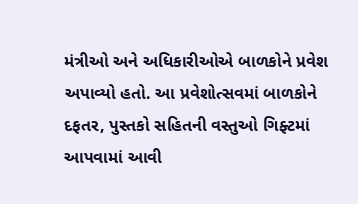મંત્રીઓ અને અધિકારીઓએ બાળકોને પ્રવેશ અપાવ્યો હતો. આ પ્રવેશોત્સવમાં બાળકોને દફતર, પુસ્તકો સહિતની વસ્તુઓ ગિફ્ટમાં આપવામાં આવી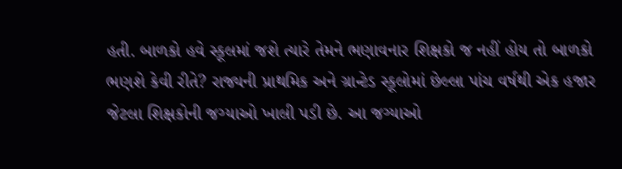હતી. બાળકો હવે સ્કૂલમાં જશે ત્યારે તેમને ભણાવનાર શિક્ષકો જ નહીં હોય તો બાળકો ભણશે કેવી રીતે? રાજ્યની પ્રાથમિક અને ગ્રાન્ટેડ સ્કૂલોમાં છેલ્લા પાંચ વર્ષથી એક હજાર જેટલા શિક્ષકોની જગ્યાઓ ખાલી પડી છે. આ જગ્યાઓ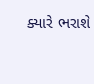ક્યારે ભરાશે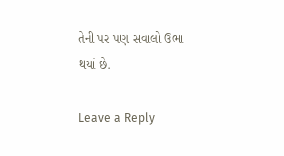તેની પર પણ સવાલો ઉભા થયાં છે.

Leave a Reply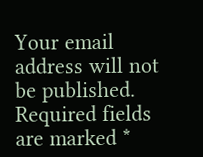Your email address will not be published. Required fields are marked *